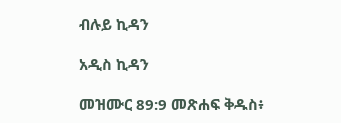ብሉይ ኪዳን

አዲስ ኪዳን

መዝሙር 89:9 መጽሐፍ ቅዱስ፥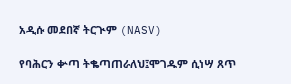አዲሱ መደበኛ ትርጒም (NASV)

የባሕርን ቍጣ ትቈጣጠራለህ፤ሞገዱም ሲነሣ ጸጥ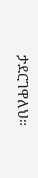ታደርገዋለህ።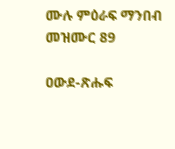ሙሉ ምዕራፍ ማንበብ መዝሙር 89

ዐውደ-ጽሑፍ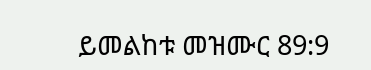ይመልከቱ መዝሙር 89:9